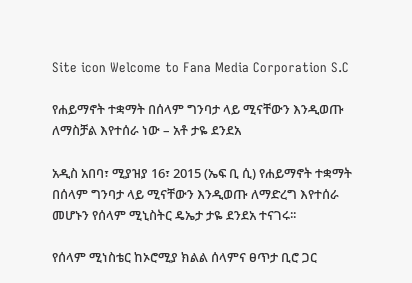Site icon Welcome to Fana Media Corporation S.C

የሐይማኖት ተቋማት በሰላም ግንባታ ላይ ሚናቸውን እንዲወጡ ለማስቻል እየተሰራ ነው – አቶ ታዬ ደንደአ

አዲስ አበባ፣ ሚያዝያ 16፣ 2015 (ኤፍ ቢ ሲ) የሐይማኖት ተቋማት በሰላም ግንባታ ላይ ሚናቸውን እንዲወጡ ለማድረግ እየተሰራ መሆኑን የሰላም ሚኒስትር ዴኤታ ታዬ ደንደአ ተናገሩ፡፡

የሰላም ሚነስቴር ከኦሮሚያ ክልል ሰላምና ፀጥታ ቢሮ ጋር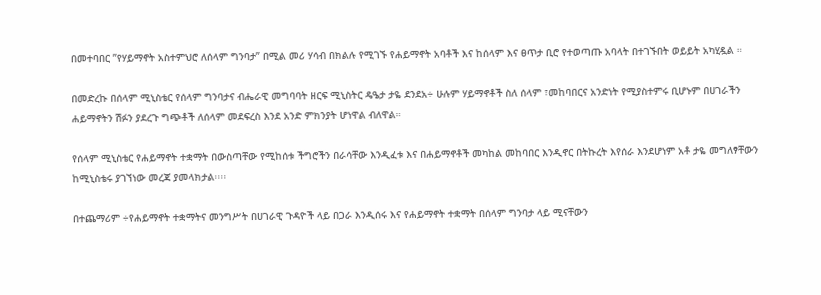በመተባበር ”የሃይማኖት አስተምህሮ ለሰላም ግንባታ” በሚል መሪ ሃሳብ በክልሉ የሚገኙ የሐይማኖት አባቶች እና ከሰላም እና ፀጥታ ቢሮ የተወጣጡ አባላት በተገኙበት ወይይት አካሂዷል ።

በመድረኩ በሰላም ሚኒስቴር የሰላም ግንባታና ብሔራዊ መግባባት ዘርፍ ሚኒስትር ዴዔታ ታዬ ደንደአ÷ ሁሉም ሃይማኖቶች ስለ ሰላም ፣መከባበርና አንድነት የሚያስተምሩ ቢሆኑም በሀገራችን ሐይማኖትን ሽፉን ያደረጉ ግጭቶች ለሰላም መደፍረስ እንደ አንድ ምክንያት ሆነዋል ብለዋል።

የሰላም ሚኒስቴር የሐይማኖት ተቋማት በውስጣቸው የሚከሰቱ ችግሮችን በራሳቸው እንዲፈቱ እና በሐይማኖቶች መካከል መከባበር እንዲኖር በትኩረት እየሰራ እንደሆነም አቶ ታዬ መግለፃቸውን ከሚኒስቴሩ ያገኘነው መረጃ ያመላክታል፡፡፡፡

በተጨማሪም ÷የሐይማኖት ተቋማትና መንግሥት በሀገራዊ ጉዳዮች ላይ በጋራ እንዲሰሩ እና የሐይማኖት ተቋማት በሰላም ግንባታ ላይ ሚናቸውን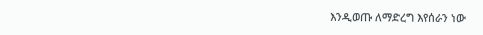እንዲወጡ ለማድረግ እየሰራን ነው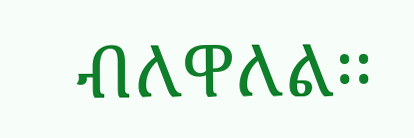ብለዋለል፡፡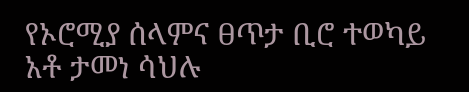የኦሮሚያ ሰላምና ፀጥታ ቢሮ ተወካይ አቶ ታመነ ሳህሉ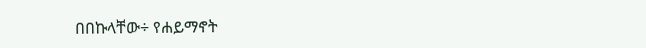በበኩላቸው÷ የሐይማኖት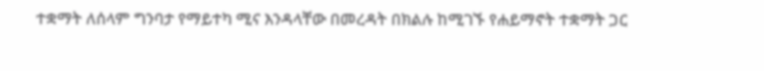ተቋማት ለሰላም ግንባታ የማይተካ ሚና እንዳላቸው በመረዳት በክልሉ ከሚገኙ የሐይማኖት ተቋማት ጋር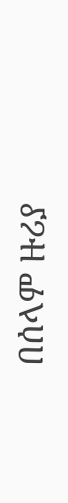በሰላም ዙሪያ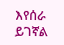እየሰራ ይገኛል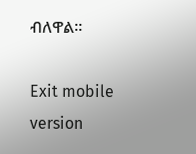ብለዋል።

Exit mobile version